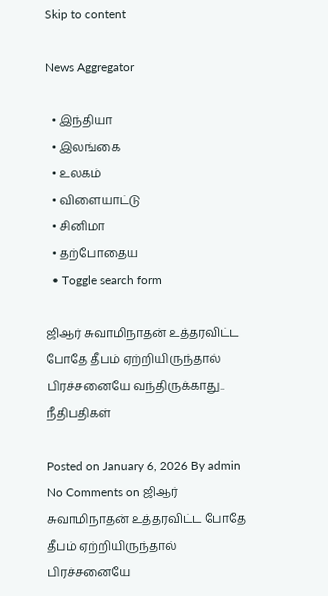Skip to content

News Aggregator

  • இந்தியா
  • இலங்கை
  • உலகம்
  • விளையாட்டு
  • சினிமா
  • தற்போதைய
  • Toggle search form

ஜிஆர் சுவாமிநாதன் உத்தரவிட்ட போதே தீபம் ஏற்றியிருந்தால் பிரச்சனையே வந்திருக்காது.. நீதிபதிகள்

Posted on January 6, 2026 By admin No Comments on ஜிஆர் சுவாமிநாதன் உத்தரவிட்ட போதே தீபம் ஏற்றியிருந்தால் பிரச்சனையே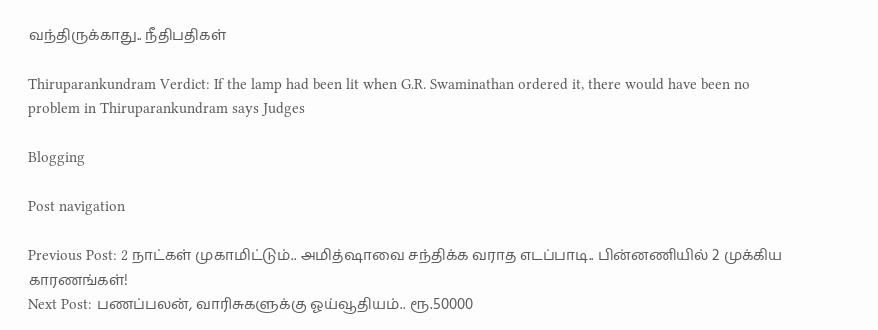வந்திருக்காது.. நீதிபதிகள்

Thiruparankundram Verdict: If the lamp had been lit when G.R. Swaminathan ordered it, there would have been no problem in Thiruparankundram says Judges

Blogging

Post navigation

Previous Post: 2 நாட்கள் முகாமிட்டும்.. அமித்ஷாவை சந்திக்க வராத எடப்பாடி.. பின்னணியில் 2 முக்கிய காரணங்கள்!
Next Post: பணப்பலன், வாரிசுகளுக்கு ஓய்வூதியம்.. ரூ.50000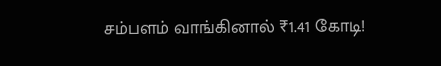சம்பளம் வாங்கினால் ₹1.41 கோடி!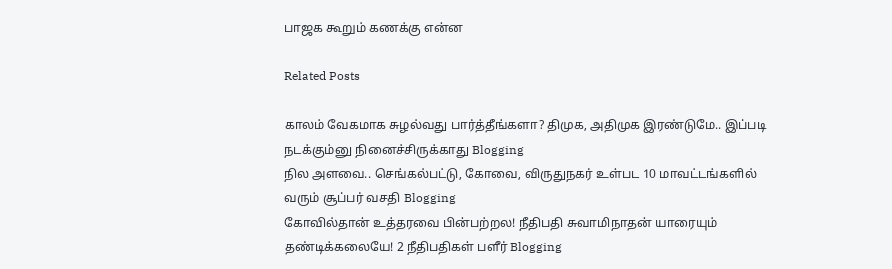பாஜக கூறும் கணக்கு என்ன

Related Posts

காலம் வேகமாக சுழல்வது பார்த்தீங்களா? திமுக, அதிமுக இரண்டுமே.. இப்படி நடக்கும்னு நினைச்சிருக்காது Blogging
நில அளவை.. செங்கல்பட்டு, கோவை, விருதுநகர் உள்பட 10 மாவட்டங்களில் வரும் சூப்பர் வசதி Blogging
கோவில்தான் உத்தரவை பின்பற்றல! நீதிபதி சுவாமிநாதன் யாரையும் தண்டிக்கலையே! 2 நீதிபதிகள் பளீர் Blogging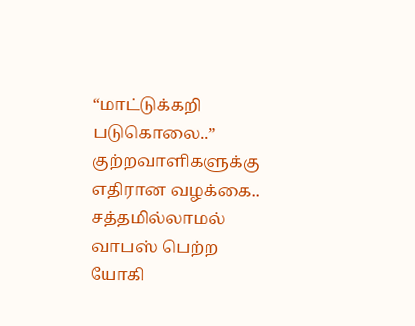“மாட்டுக்கறி படுகொலை..” குற்றவாளிகளுக்கு எதிரான வழக்கை.. சத்தமில்லாமல் வாபஸ் பெற்ற யோகி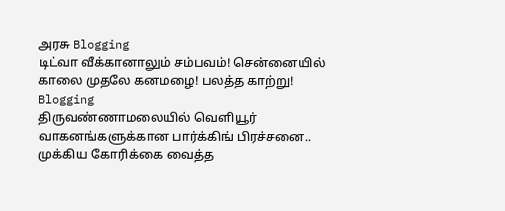அரசு Blogging
டிட்வா வீக்கானாலும் சம்பவம்! சென்னையில் காலை முதலே கனமழை! பலத்த காற்று! Blogging
திருவண்ணாமலையில் வெளியூர் வாகனங்களுக்கான பார்க்கிங் பிரச்சனை.. முக்கிய கோரிக்கை வைத்த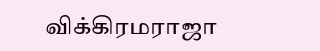விக்கிரமராஜா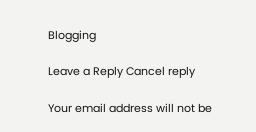Blogging

Leave a Reply Cancel reply

Your email address will not be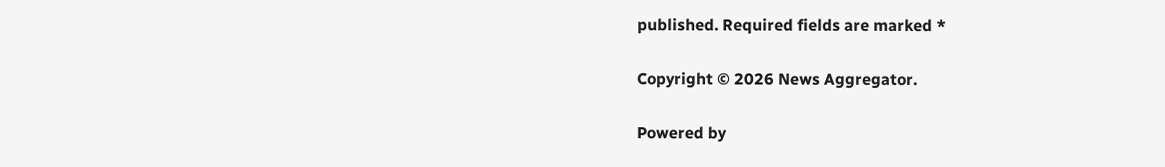published. Required fields are marked *

Copyright © 2026 News Aggregator.

Powered by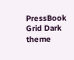PressBook Grid Dark theme